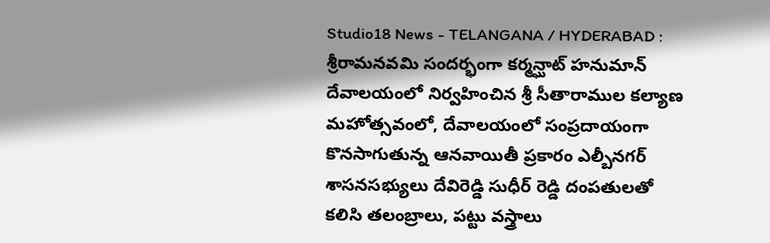Studio18 News - TELANGANA / HYDERABAD : శ్రీరామనవమి సందర్భంగా కర్మన్ఘాట్ హనుమాన్ దేవాలయంలో నిర్వహించిన శ్రీ సీతారాముల కల్యాణ మహోత్సవంలో, దేవాలయంలో సంప్రదాయంగా కొనసాగుతున్న ఆనవాయితీ ప్రకారం ఎల్బీనగర్ శాసనసభ్యులు దేవిరెడ్డి సుధీర్ రెడ్డి దంపతులతో కలిసి తలంబ్రాలు, పట్టు వస్త్రాలు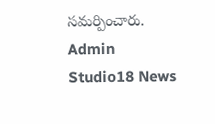సమర్పించారు.
Admin
Studio18 News